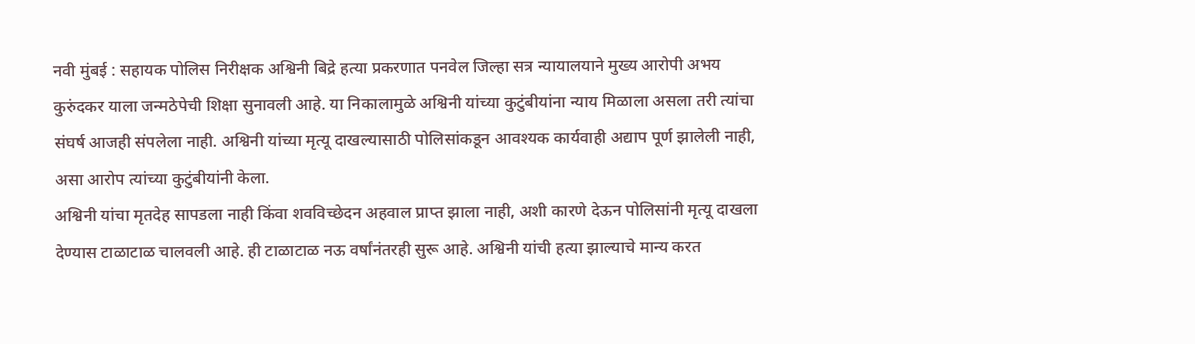नवी मुंबई : सहायक पोलिस निरीक्षक अश्विनी बिद्रे हत्या प्रकरणात पनवेल जिल्हा सत्र न्यायालयाने मुख्य आरोपी अभय कुरुंदकर याला जन्मठेपेची शिक्षा सुनावली आहे. या निकालामुळे अश्विनी यांच्या कुटुंबीयांना न्याय मिळाला असला तरी त्यांचा संघर्ष आजही संपलेला नाही. अश्विनी यांच्या मृत्यू दाखल्यासाठी पोलिसांकडून आवश्यक कार्यवाही अद्याप पूर्ण झालेली नाही, असा आरोप त्यांच्या कुटुंबीयांनी केला.
अश्विनी यांचा मृतदेह सापडला नाही किंवा शवविच्छेदन अहवाल प्राप्त झाला नाही, अशी कारणे देऊन पोलिसांनी मृत्यू दाखला देण्यास टाळाटाळ चालवली आहे. ही टाळाटाळ नऊ वर्षांनंतरही सुरू आहे. अश्विनी यांची हत्या झाल्याचे मान्य करत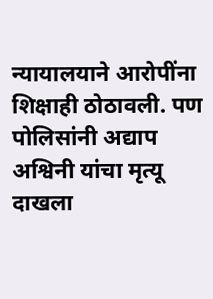न्यायालयाने आरोपींना शिक्षाही ठोठावली. पण पोलिसांनी अद्याप अश्विनी यांचा मृत्यू दाखला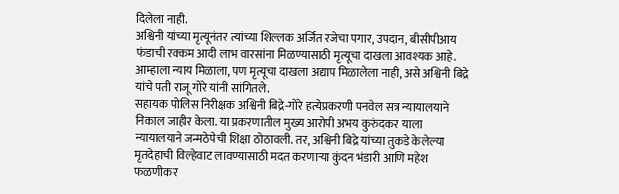दिलेला नाही.
अश्विनी यांच्या मृत्यूनंतर त्यांच्या शिल्लक अर्जित रजेचा पगार, उपदान, बीसीपीआय फंडाची रक्कम आदी लाभ वारसांना मिळण्यासाठी मृत्यूचा दाखला आवश्यक आहे. आम्हाला न्याय मिळाला, पण मृत्यूचा दाखला अद्याप मिळालेला नाही, असे अश्विनी बिद्रे यांचे पती राजू गोरे यांनी सांगितले.
सहायक पोलिस निरीक्षक अश्विनी बिद्रे-गोरे हत्येप्रकरणी पनवेल सत्र न्यायालयाने निकाल जाहीर केला. या प्रकरणातील मुख्य आरोपी अभय कुरुंदकर याला न्यायालयाने जन्मठेपेची शिक्षा ठोठावली. तर, अश्विनी बिद्रे यांच्या तुकडे केलेल्या मृतदेहाची विल्हेवाट लावण्यासाठी मदत करणाऱ्या कुंदन भंडारी आणि महेश फळणीकर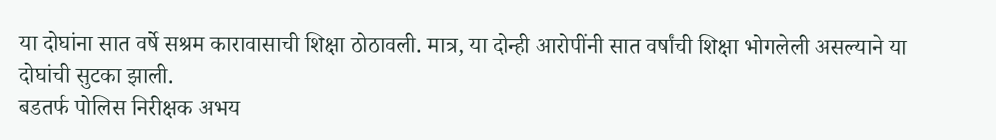या दोघांना सात वर्षे सश्रम कारावासाची शिक्षा ठोठावली. मात्र, या दोन्ही आरोपींनी सात वर्षांची शिक्षा भोगलेली असल्याने या दोघांची सुटका झाली.
बडतर्फ पोलिस निरीक्षक अभय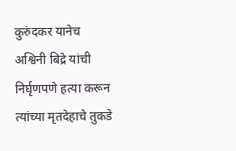कुरुंदकर यानेच अश्विनी बिद्रे यांची निर्घृणपणे हत्या करून त्यांच्या मृतदेहाचे तुकडे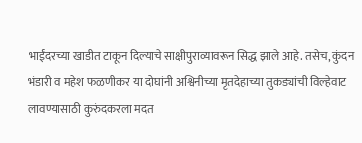भाईंदरच्या खाडीत टाकून दिल्याचे साक्षीपुराव्यावरून सिद्ध झाले आहे. तसेच, कुंदन भंडारी व महेश फळणीकर या दोघांनी अश्विनीच्या मृतदेहाच्या तुकड्यांची विल्हेवाट लावण्यासाठी कुरुंदकरला मदत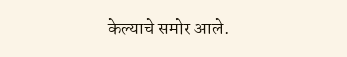केल्याचे समोर आले.